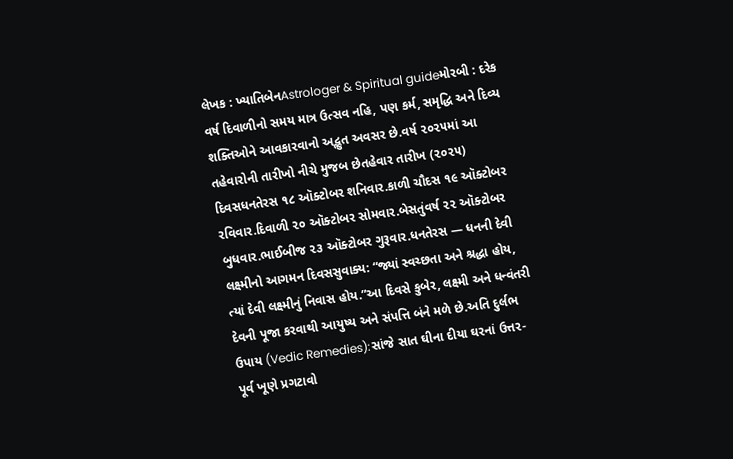લેખક : ખ્યાતિબેનAstrologer & Spiritual guideમોરબી : દરેક વર્ષ દિવાળીનો સમય માત્ર ઉત્સવ નહિ, પણ કર્મ, સમૃદ્ધિ અને દિવ્ય શક્તિઓને આવકારવાનો અદ્ભુત અવસર છે.વર્ષ ૨૦૨૫માં આ તહેવારોની તારીખો નીચે મુજબ છેતહેવાર તારીખ (૨૦૨૫) દિવસધનતેરસ ૧૮ ઑક્ટોબર શનિવાર.કાળી ચૌદસ ૧૯ ઑક્ટોબર રવિવાર.દિવાળી ૨૦ ઑક્ટોબર સોમવાર.બેસતુંવર્ષ ૨૨ ઑક્ટોબર બુધવાર.ભાઈબીજ ૨૩ ઑક્ટોબર ગુરૂવાર.ધનતેરસ — ધનની દેવી લક્ષ્મીનો આગમન દિવસસુવાક્ય: “જ્યાં સ્વચ્છતા અને શ્રદ્ધા હોય, ત્યાં દેવી લક્ષ્મીનું નિવાસ હોય.”આ દિવસે કુબેર, લક્ષ્મી અને ધન્વંતરી દેવની પૂજા કરવાથી આયુષ્ય અને સંપત્તિ બંને મળે છે.અતિ દુર્લભ ઉપાય (Vedic Remedies):સાંજે સાત ઘીના દીયા ઘરનાં ઉત્તર-પૂર્વ ખૂણે પ્રગટાવો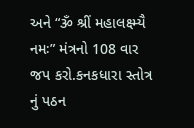અને “ૐ શ્રીં મહાલક્ષ્મ્યૈ નમઃ” મંત્રનો 108 વાર જપ કરો.કનકધારા સ્તોત્ર નું પઠન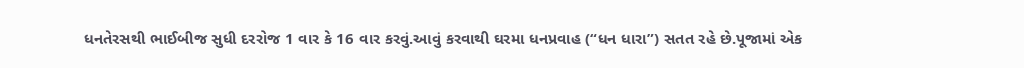ધનતેરસથી ભાઈબીજ સુધી દરરોજ 1 વાર કે 16 વાર કરવું.આવું કરવાથી ઘરમા ધનપ્રવાહ (“ધન ધારા”) સતત રહે છે.પૂજામાં એક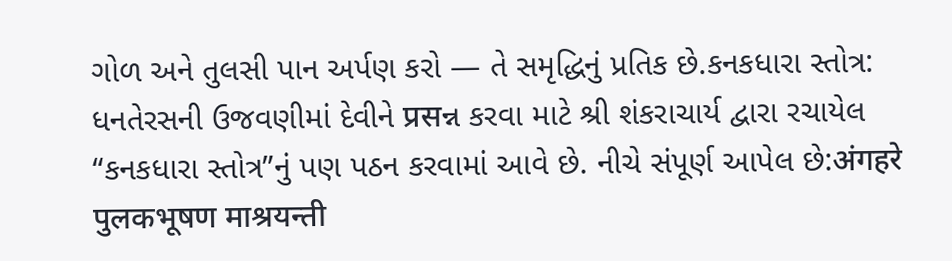ગોળ અને તુલસી પાન અર્પણ કરો — તે સમૃદ્ધિનું પ્રતિક છે.કનકધારા સ્તોત્ર: ધનતેરસની ઉજવણીમાં દેવીને प्रसન્ન કરવા માટે શ્રી શંકરાચાર્ય દ્વારા રચાયેલ “કનકધારા સ્તોત્ર”નું પણ પઠન કરવામાં આવે છે. નીચે સંપૂર્ણ આપેલ છે:अंगहरे पुलकभूषण माश्रयन्ती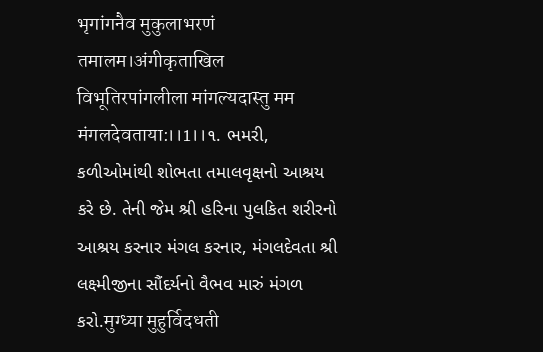भृगांगनैव मुकुलाभरणं तमालम।अंगीकृताखिल विभूतिरपांगलीला मांगल्यदास्तु मम मंगलदेवताया:।।1।।૧. ભમરી, કળીઓમાંથી શોભતા તમાલવૃક્ષનો આશ્રય કરે છે. તેની જેમ શ્રી હરિના પુલકિત શરીરનો આશ્રય કરનાર મંગલ કરનાર, મંગલદેવતા શ્રી લક્ષ્મીજીના સૌંદર્યનો વૈભવ મારું મંગળ કરો.मुग्ध्या मुहुर्विदधती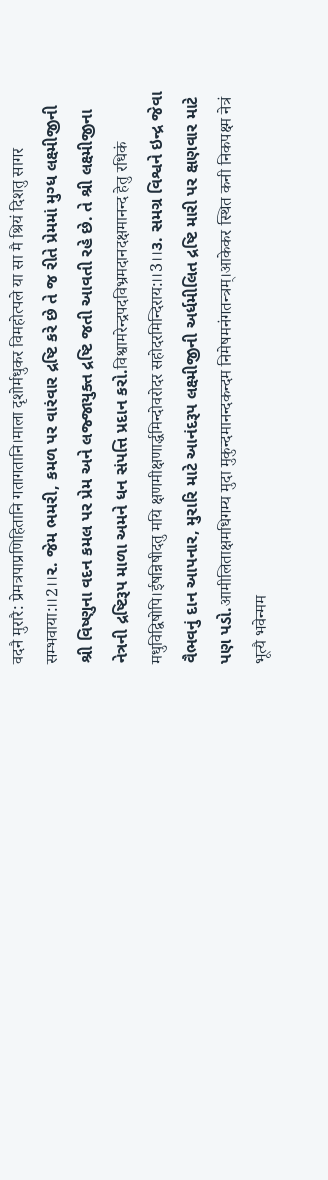वदनै मुरारै: प्रेमत्रपाप्रणिहितानि गतागतानि।माला दृशोर्मधुकर विमहोत्पले या सा मै श्रियं दिशतु सागर सम्भवाया:।।2।।૨. જેમ ભમરી, કમળ પર વારંવાર દ્રષ્ટિ કરે છે તે જ રીતે પ્રેમમાં મુગ્ધ લક્ષ્મીજીની શ્રી વિષ્ણુના વદન કમલ પર પ્રેમ અને લજ્જાયુક્ત દ્રષ્ટિ જતી આવતી રહે છે. તે શ્રી લક્ષ્મીજીના નેત્રની દ્રષ્ટિરૂપ માળા અમને ધન સંપત્તિ પ્રદાન કરો.विश्वामरेन्द्रपदविभ्रमदानदक्षमानन्द हेतु रधिकं मधुविद्विषोपि।ईषन्निषीदतु मयि क्षणमीक्षणार्द्धमिन्दोवरोदर सहोदरमिन्दिराय:।।3।।૩. સમગ્ર વિશ્વને ઇન્દ્ર જેવા વૈભવનું દાન આપનાર, મુરારિ માટે આનંદરૂપ લક્ષ્મીજીની અર્ધમીલિત દ્રષ્ટિ મારી પર ક્ષણવાર માટે પણ પડો.आमीलिताक्षमधिगम्य मुदा मुकुन्दमानन्दकन्दम निमेषमनंगतन्त्रम्।आकेकर स्थित कनी निकपक्ष्म नेत्रं भूत्यै भवेन्मम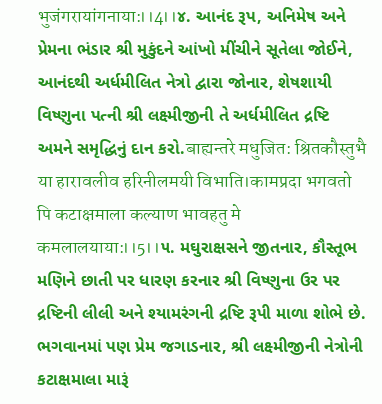भुजंगरायांगनाया:।।4।।૪. આનંદ રૂપ, અનિમેષ અને પ્રેમના ભંડાર શ્રી મુકુંદને આંખો મીંચીને સૂતેલા જોઈને, આનંદથી અર્ધમીલિત નેત્રો દ્વારા જોનાર, શેષશાયી વિષ્ણુના પત્ની શ્રી લક્ષ્મીજીની તે અર્ધમીલિત દ્રષ્ટિ અમને સમૃદ્ધિનું દાન કરો.बाह्यन्तरे मधुजित: श्रितकौस्तुभै या हारावलीव हरिनीलमयी विभाति।कामप्रदा भगवतो पि कटाक्षमाला कल्याण भावहतु मे कमलालयाया:।।5।।૫. મઘુરાક્ષસને જીતનાર, કૌસ્તૂભ મણિને છાતી પર ધારણ કરનાર શ્રી વિષ્ણુના ઉર પર દ્રષ્ટિની લીલી અને શ્યામરંગની દ્રષ્ટિ રૂપી માળા શોભે છે. ભગવાનમાં પણ પ્રેમ જગાડનાર, શ્રી લક્ષ્મીજીની નેત્રોની કટાક્ષમાલા મારૂં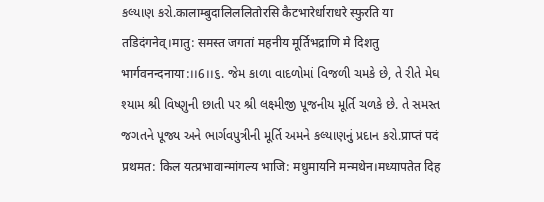કલ્યાણ કરો.कालाम्बुदालिललितोरसि कैटभारेर्धाराधरे स्फुरति या तडिदंगनेव्।मातु: समस्त जगतां महनीय मूर्तिभद्राणि मे दिशतु भार्गवनन्दनाया:।।6।।૬. જેમ કાળા વાદળોમાં વિજળી ચમકે છે, તે રીતે મેઘ શ્યામ શ્રી વિષ્ણુની છાતી પર શ્રી લક્ષ્મીજી પૂજનીય મૂર્તિ ચળકે છે. તે સમસ્ત જગતને પૂજ્ય અને ભાર્ગવપુત્રીની મૂર્તિ અમને કલ્યાણનું પ્રદાન કરો.प्राप्तं पदं प्रथमत: किल यत्प्रभावान्मांगल्य भाजि: मधुमायनि मन्मथेन।मध्यापतेत दिह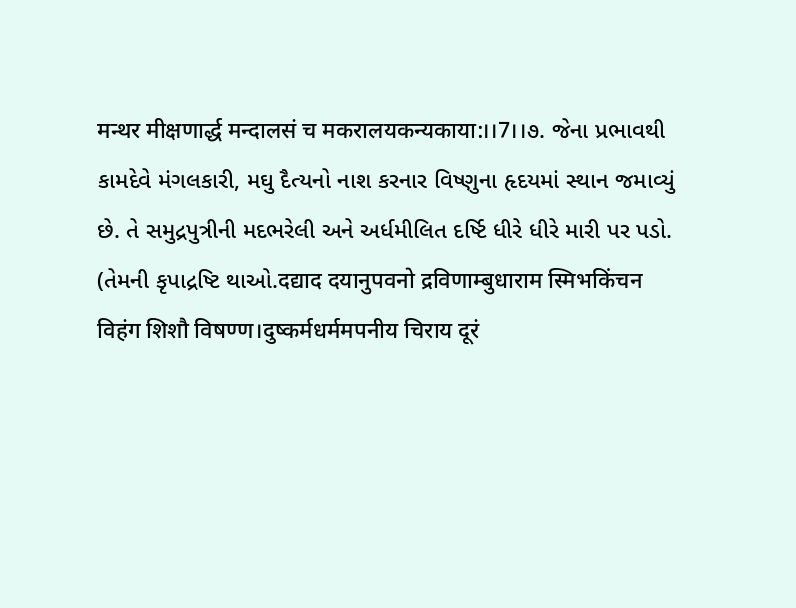मन्थर मीक्षणार्द्ध मन्दालसं च मकरालयकन्यकाया:।।7।।૭. જેના પ્રભાવથી કામદેવે મંગલકારી, મઘુ દૈત્યનો નાશ કરનાર વિષ્ણુના હૃદયમાં સ્થાન જમાવ્યું છે. તે સમુદ્રપુત્રીની મદભરેલી અને અર્ધમીલિત દર્ષ્ટિ ધીરે ધીરે મારી પર પડો. (તેમની કૃપાદ્રષ્ટિ થાઓ.दद्याद दयानुपवनो द्रविणाम्बुधाराम स्मिभकिंचन विहंग शिशौ विषण्ण।दुष्कर्मधर्ममपनीय चिराय दूरं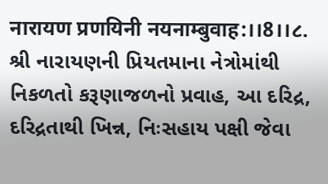नारायण प्रणयिनी नयनाम्बुवाह:।।8।।૮. શ્રી નારાયણની પ્રિયતમાના નેત્રોમાંથી નિકળતો કરૂણાજળનો પ્રવાહ, આ દરિદ્ર, દરિદ્રતાથી ખિન્ન, નિઃસહાય પક્ષી જેવા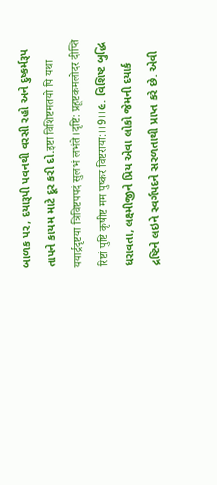બાળક પર, દયારૂપી પવનથી વરસી રહો અને દુષ્કર્મરૂપ તાપને કાયમ માટે દૂર કરી દો.इष्टा विशिष्टमतयो पि यथा ययार्द्रदृष्टया त्रिविष्टपपदं सुलभं लभंते।दृष्टि: प्रहूष्टकमलोदर दीप्ति रिष्टां पुष्टि कृषीष्ट मम पुष्कर विष्टराया:।।9।।૯. વિશિષ્ટ બુદ્ધિ ધરાવતા, લક્ષ્મીજીને પ્રિય એવા લોકો જેમની દયાર્ક દ્રષ્ટિને લઇને સ્વર્ગપદને સરળતાથી પ્રાપ્ત કરે છે. એવી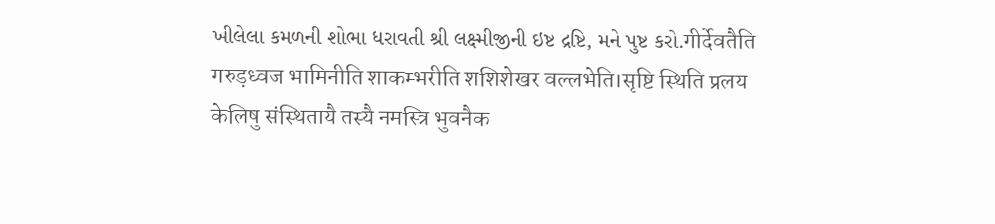ખીલેલા કમળની શોભા ધરાવતી શ્રી લક્ષ્મીજીની ઇષ્ટ દ્રષ્ટિ, મને પુષ્ટ કરો.गीर्देवतैति गरुड़ध्वज भामिनीति शाकम्भरीति शशिशेखर वल्लभेति।सृष्टि स्थिति प्रलय केलिषु संस्थितायै तस्यै नमस्त्रि भुवनैक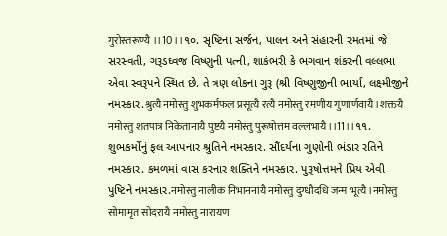गुरोस्तरूण्यै ।।10।।૧૦. સૃષ્ટિના સર્જન, પાલન અને સંહારની રમતમાં જે સરસ્વતી, ગરૂડઘ્વજ વિષ્ણુની પત્ની, શાકંભરી કે ભગવાન શંકરની વલ્લભા એવા સ્વરૂપને સ્થિત છે. તે ત્રણ લોકના ગુરૂ (શ્રી વિષ્ણુજીની ભાર્યા, લક્ષ્મીજીને નમસ્કાર.श्रुत्यै नमोस्तु शुभकर्मफल प्रसूत्यै रत्यै नमोस्तु रमणीय गुणार्णवायै।शक्तयै नमोस्तु शतपात्र निकेतानायै पुष्टयै नमोस्तु पुरूषोत्तम वल्लभायै।।11।।૧૧. શુભકર્મોનું ફલ આપનાર શ્રુતિને નમસ્કાર. સૌંદર્યના ગુણોની ભંડાર રતિને નમસ્કાર. કમળમાં વાસ કરનાર શક્તિને નમસ્કાર. પુરૂષોત્તમને પ્રિય એવી પુષ્ટિને નમસ્કાર.नमोस्तु नालीक निभाननायै नमोस्तु दुग्धौदधि जन्म भूत्यै ।नमोस्तु सोमामृत सोदरायै नमोस्तु नारायण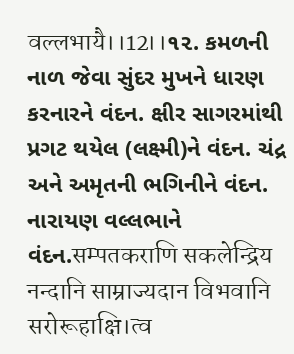वल्लभायै।।12।।૧૨. કમળની નાળ જેવા સુંદર મુખને ધારણ કરનારને વંદન. ક્ષીર સાગરમાંથી પ્રગટ થયેલ (લક્ષ્મી)ને વંદન. ચંદ્ર અને અમૃતની ભગિનીને વંદન. નારાયણ વલ્લભાને વંદન.सम्पतकराणि सकलेन्द्रिय नन्दानि साम्राज्यदान विभवानि सरोरूहाक्षि।त्व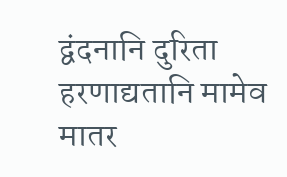द्वंदनानि दुरिता हरणाद्यतानि मामेव मातर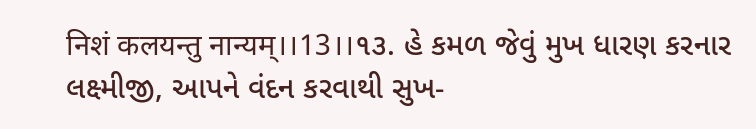निशं कलयन्तु नान्यम्।।13।।૧૩. હે કમળ જેવું મુખ ધારણ કરનાર લક્ષ્મીજી, આપને વંદન કરવાથી સુખ-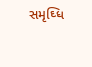સમૃઘ્ધિ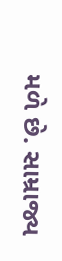મળે છે. સામ્રાજ્ય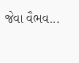જેવા વૈભવ...